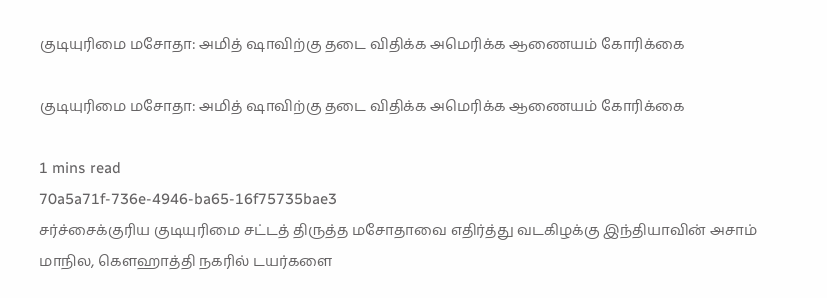குடியுரிமை மசோதா: அமித் ஷாவிற்கு தடை விதிக்க அமெரிக்க ஆணையம் கோரிக்கை

குடியுரிமை மசோதா: அமித் ஷாவிற்கு தடை விதிக்க அமெரிக்க ஆணையம் கோரிக்கை

1 mins read
70a5a71f-736e-4946-ba65-16f75735bae3
சர்ச்சைக்குரிய குடியுரிமை சட்டத் திருத்த மசோதாவை எதிர்த்து வடகிழக்கு இந்தியாவின் அசாம் மாநில, கௌஹாத்தி நகரில் டயர்களை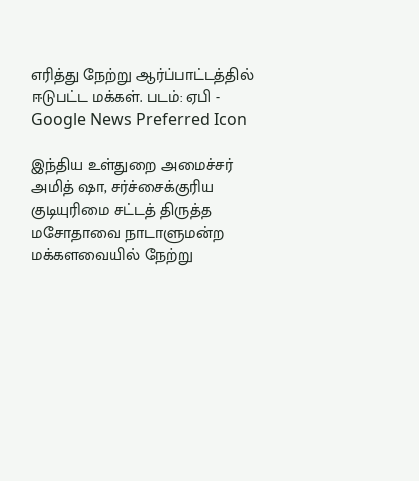எரித்து நேற்று ஆர்ப்பாட்டத்தில் ஈடுபட்ட மக்கள். படம்: ஏபி -
Google News Preferred Icon

இந்திய உள்துறை அமைச்சர் அமித் ஷா, சர்ச்சைக்குரிய குடியுரிமை சட்டத் திருத்த மசோதாவை நாடாளுமன்ற மக்களவையில் நேற்று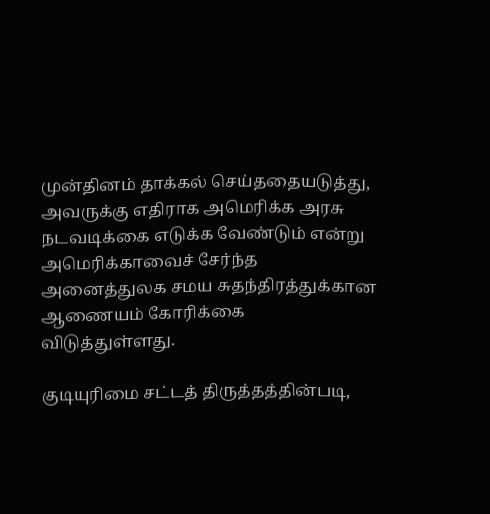முன்தினம் தாக்கல் செய்ததையடுத்து, அவருக்கு எதிராக அமெரிக்க அரசு நடவடிக்கை எடுக்க வேண்டும் என்று அமெரிக்காவைச் சேர்ந்த அனைத்துலக சமய சுதந்திரத்துக்கான ஆணையம் கோரிக்கை விடுத்துள்ளது.

குடியுரிமை சட்டத் திருத்தத்தின்படி,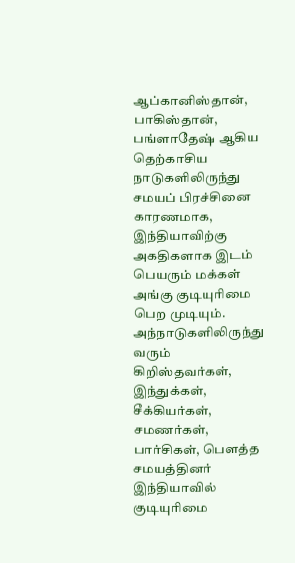ஆப்கானிஸ்தான், பாகிஸ்தான், பங்ளாதேஷ் ஆகிய தெற்காசிய நாடுகளிலிருந்து சமயப் பிரச்சினை காரணமாக, இந்தியாவிற்கு அகதிகளாக இடம் பெயரும் மக்கள் அங்கு குடியுரிமை பெற முடியும். அந்நாடுகளிலிருந்து வரும் கிறிஸ்தவர்கள், இந்துக்கள், சீக்கியர்கள், சமணர்கள், பார்சிகள், பௌத்த சமயத்தினர் இந்தியாவில் குடியுரிமை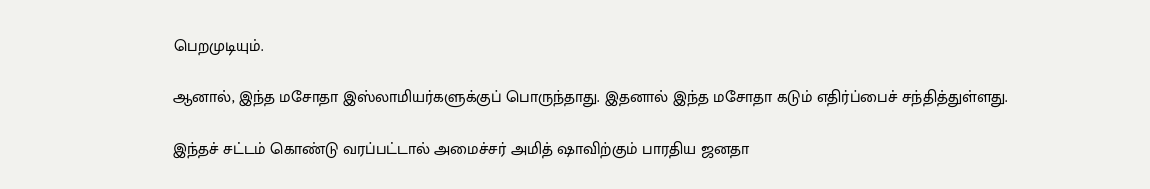பெறமுடியும்.

ஆனால், இந்த மசோதா இஸ்லாமியர்களுக்குப் பொருந்தாது. இதனால் இந்த மசோதா கடும் எதிர்ப்பைச் சந்தித்துள்ளது.

இந்தச் சட்டம் கொண்டு வரப்பட்டால் அமைச்சர் அமித் ஷாவிற்கும் பாரதிய ஜனதா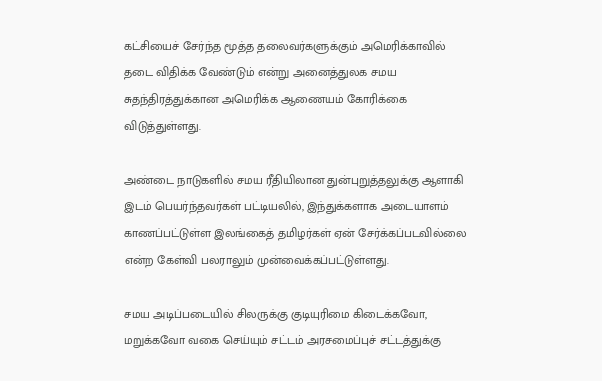கட்சியைச் சேர்ந்த மூத்த தலைவர்களுக்கும் அமெரிக்காவில் தடை விதிக்க வேண்டும் என்று அனைத்துலக சமய சுதந்திரத்துக்கான அமெரிக்க ஆணையம் கோரிக்கை விடுத்துள்ளது.

அண்டை நாடுகளில் சமய ரீதியிலான துன்புறுத்தலுக்கு ஆளாகி இடம் பெயர்ந்தவர்கள் பட்டியலில், இந்துக்களாக அடையாளம் காணப்பட்டுள்ள இலங்கைத் தமிழர்கள் ஏன் சேர்க்கப்படவில்லை என்ற கேள்வி பலராலும் முன்வைக்கப்பட்டுள்ளது.

சமய அடிப்படையில் சிலருக்கு குடியுரிமை கிடைக்கவோ, மறுக்கவோ வகை செய்யும் சட்டம் அரசமைப்புச் சட்டத்துக்கு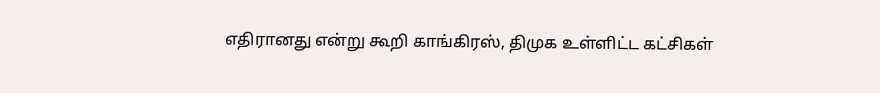எதிரானது என்று கூறி காங்கிரஸ், திமுக உள்ளிட்ட கட்சிகள்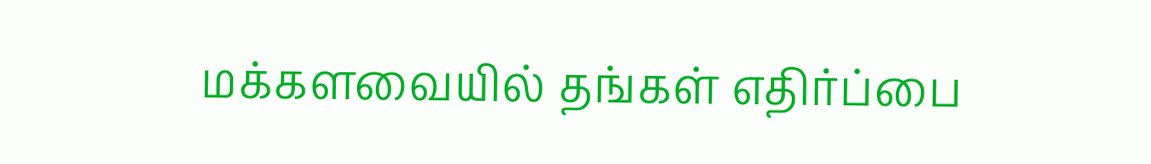மக்களவையில் தங்கள் எதிர்ப்பை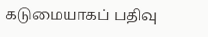கடுமையாகப் பதிவு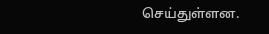செய்துள்ளன.